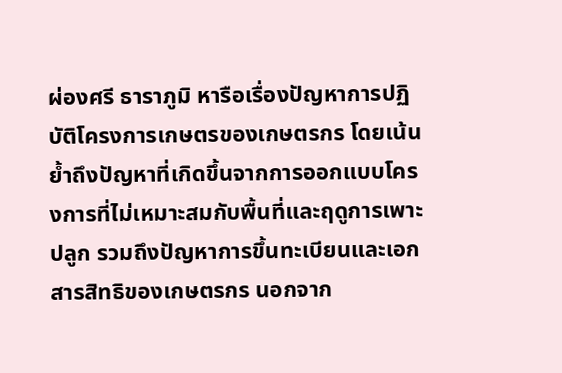ผ่องศรี ธาราภูมิ หารือเรื่องปัญหาการปฏิบัติโครงการเกษตรของเกษตรกร โดยเน้นย้ำถึงปัญหาที่เกิดขึ้นจากการออกแบบโครงการที่ไม่เหมาะสมกับพื้นที่และฤดูการเพาะปลูก รวมถึงปัญหาการขึ้นทะเบียนและเอกสารสิทธิของเกษตรกร นอกจาก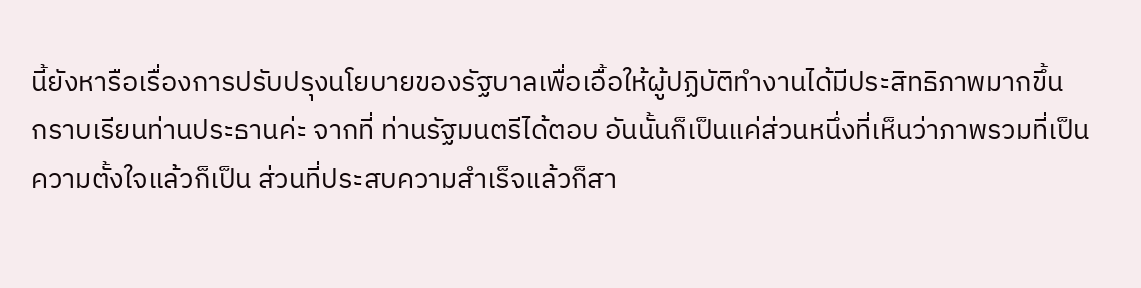นี้ยังหารือเรื่องการปรับปรุงนโยบายของรัฐบาลเพื่อเอื้อให้ผู้ปฏิบัติทํางานได้มีประสิทธิภาพมากขึ้น
กราบเรียนท่านประธานค่ะ จากที่ ท่านรัฐมนตรีได้ตอบ อันนั้นก็เป็นแค่ส่วนหนึ่งที่เห็นว่าภาพรวมที่เป็นความตั้งใจแล้วก็เป็น ส่วนที่ประสบความสําเร็จแล้วก็สา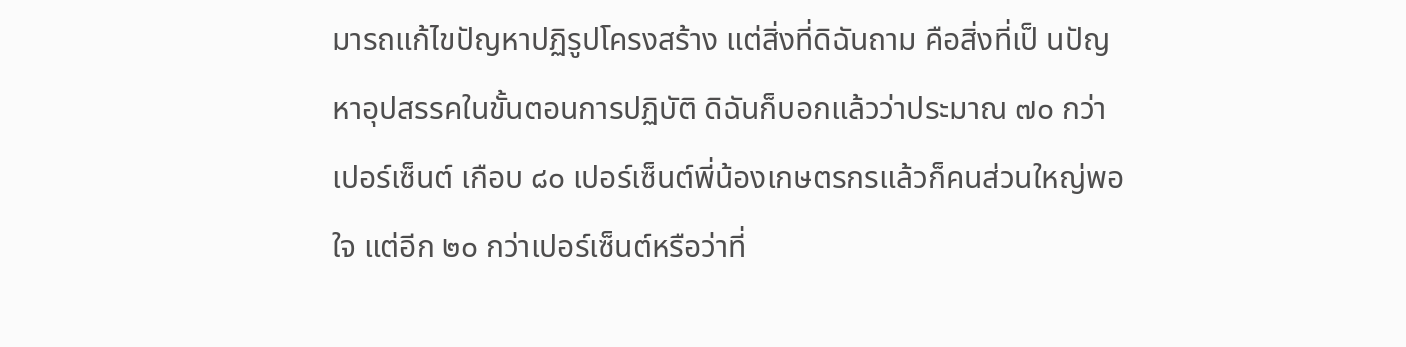มารถแก้ไขปัญหาปฏิรูปโครงสร้าง แต่สิ่งที่ดิฉันถาม คือสิ่งที่เป็ นปัญหาอุปสรรคในขั้นตอนการปฏิบัติ ดิฉันก็บอกแล้วว่าประมาณ ๗๐ กว่าเปอร์เซ็นต์ เกือบ ๘๐ เปอร์เซ็นต์พี่น้องเกษตรกรแล้วก็คนส่วนใหญ่พอใจ แต่อีก ๒๐ กว่าเปอร์เซ็นต์หรือว่าที่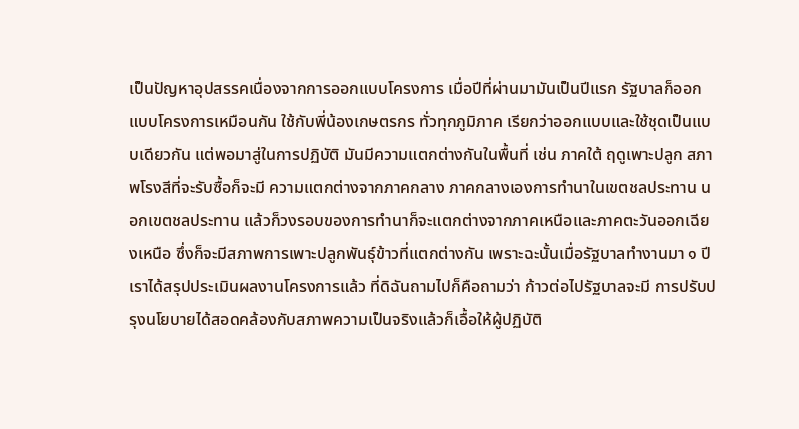เป็นปัญหาอุปสรรคเนื่องจากการออกแบบโครงการ เมื่อปีที่ผ่านมามันเป็นปีแรก รัฐบาลก็ออกแบบโครงการเหมือนกัน ใช้กับพี่น้องเกษตรกร ทั่วทุกภูมิภาค เรียกว่าออกแบบและใช้ชุดเป็นแบบเดียวกัน แต่พอมาสู่ในการปฏิบัติ มันมีความแตกต่างกันในพื้นที่ เช่น ภาคใต้ ฤดูเพาะปลูก สภาพโรงสีที่จะรับซื้อก็จะมี ความแตกต่างจากภาคกลาง ภาคกลางเองการทํานาในเขตชลประทาน นอกเขตชลประทาน แล้วก็วงรอบของการทํานาก็จะแตกต่างจากภาคเหนือและภาคตะวันออกเฉียงเหนือ ซึ่งก็จะมีสภาพการเพาะปลูกพันธุ์ข้าวที่แตกต่างกัน เพราะฉะนั้นเมื่อรัฐบาลทํางานมา ๑ ปี เราได้สรุปประเมินผลงานโครงการแล้ว ที่ดิฉันถามไปก็คือถามว่า ก้าวต่อไปรัฐบาลจะมี การปรับปรุงนโยบายได้สอดคล้องกับสภาพความเป็นจริงแล้วก็เอื้อให้ผู้ปฏิบัติ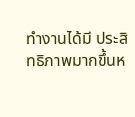ทํางานได้มี ประสิทธิภาพมากขึ้นห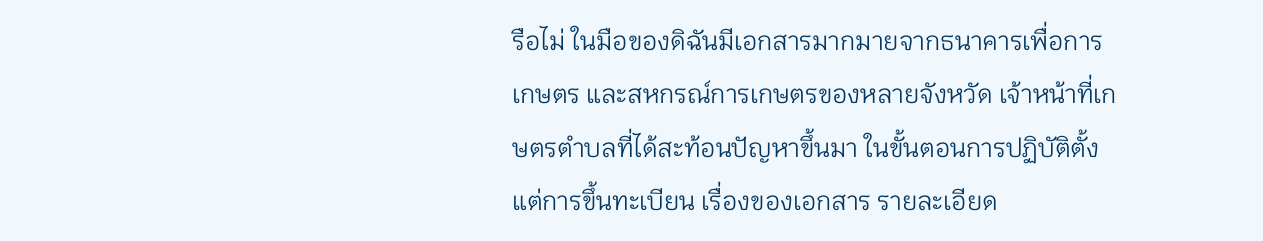รือไม่ ในมือของดิฉันมีเอกสารมากมายจากธนาคารเพื่อการเกษตร และสหกรณ์การเกษตรของหลายจังหวัด เจ้าหน้าที่เกษตรตําบลที่ได้สะท้อนปัญหาขึ้นมา ในขั้นตอนการปฏิบัติตั้งแต่การขึ้นทะเบียน เรื่องของเอกสาร รายละเอียด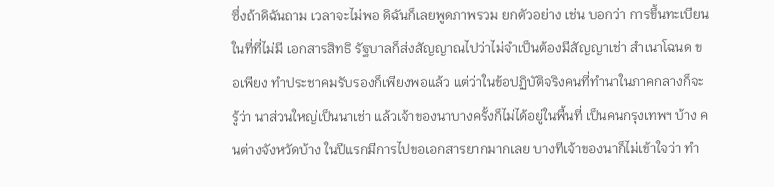ซึ่งถ้าดิฉันถาม เวลาจะไม่พอ ดิฉันก็เลยพูดภาพรวม ยกตัวอย่าง เช่น บอกว่า การขึ้นทะเบียนในที่ที่ไม่มี เอกสารสิทธิ รัฐบาลก็ส่งสัญญาณไปว่าไม่จําเป็นต้องมีสัญญาเช่า สําเนาโฉนด ขอเพียง ทําประชาคมรับรองก็เพียงพอแล้ว แต่ว่าในข้อปฏิบัติจริงคนที่ทํานาในภาคกลางก็จะรู้ว่า นาส่วนใหญ่เป็นนาเช่า แล้วเจ้าของนาบางครั้งก็ไม่ได้อยู่ในพื้นที่ เป็นคนกรุงเทพฯ บ้าง คนต่างจังหวัดบ้าง ในปีแรกมีการไปขอเอกสารยากมากเลย บางทีเจ้าของนาก็ไม่เข้าใจว่า ทํา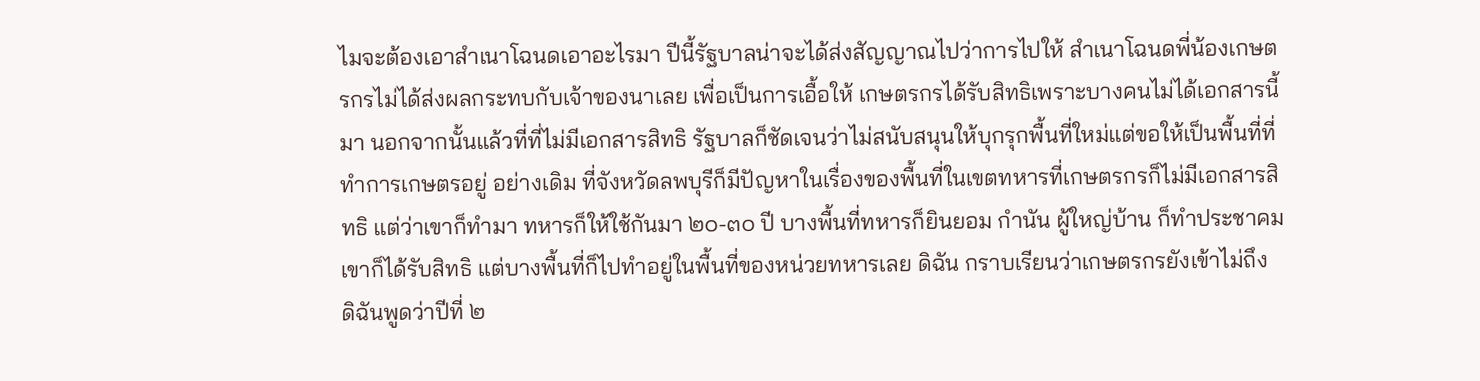ไมจะต้องเอาสําเนาโฉนดเอาอะไรมา ปีนี้รัฐบาลน่าจะได้ส่งสัญญาณไปว่าการไปให้ สําเนาโฉนดพี่น้องเกษตรกรไม่ได้ส่งผลกระทบกับเจ้าของนาเลย เพื่อเป็นการเอื้อให้ เกษตรกรได้รับสิทธิเพราะบางคนไม่ได้เอกสารนี้มา นอกจากนั้นแล้วที่ที่ไม่มีเอกสารสิทธิ รัฐบาลก็ชัดเจนว่าไม่สนับสนุนให้บุกรุกพื้นที่ใหม่แต่ขอให้เป็นพื้นที่ที่ทําการเกษตรอยู่ อย่างเดิม ที่จังหวัดลพบุรีก็มีปัญหาในเรื่องของพื้นที่ในเขตทหารที่เกษตรกรก็ไม่มีเอกสารสิทธิ แต่ว่าเขาก็ทํามา ทหารก็ให้ใช้กันมา ๒๐-๓๐ ปี บางพื้นที่ทหารก็ยินยอม กํานัน ผู้ใหญ่บ้าน ก็ทําประชาคมเขาก็ได้รับสิทธิ แต่บางพื้นที่ก็ไปทําอยู่ในพื้นที่ของหน่วยทหารเลย ดิฉัน กราบเรียนว่าเกษตรกรยังเข้าไม่ถึง ดิฉันพูดว่าปีที่ ๒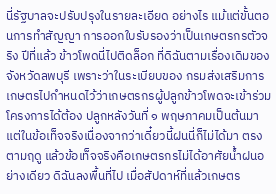นี่รัฐบาลจะปรับปรุงในรายละเอียด อย่างไร แม้แต่ขั้นตอนการทําสัญญา การออกใบรับรองว่าเป็นเกษตรกรตัวจริง ปีที่แล้ว ข้าวโพดนี่ไปติดล็อก ที่ดิฉันตามเรื่องเดิมของจังหวัดลพบุรี เพราะว่าในระเบียบของ กรมส่งเสริมการเกษตรไปกําหนดไว้ว่าเกษตรกรผู้ปลูกข้าวโพดจะเข้าร่วมโครงการได้ต้อง ปลูกหลังวันที่ ๑ พฤษภาคมเป็นต้นมา แต่ในข้อเท็จจริงเนื่องจากว่าเดี๋ยวนี้ฝนนี่ก็ไม่ได้มา ตรงตามฤดู แล้วข้อเท็จจริงคือเกษตรกรไม่ได้อาศัยนํ้าฝนอย่างเดียว ดิฉันลงพื้นที่ไป เมื่อสัปดาห์ที่แล้วเกษตร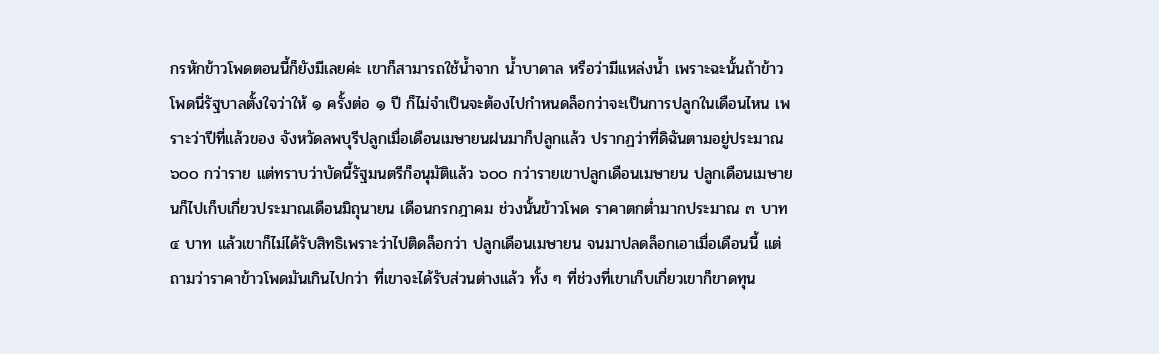กรหักข้าวโพดตอนนี้ก็ยังมีเลยค่ะ เขาก็สามารถใช้นํ้าจาก นํ้าบาดาล หรือว่ามีแหล่งนํ้า เพราะฉะนั้นถ้าข้าวโพดนี่รัฐบาลตั้งใจว่าให้ ๑ ครั้งต่อ ๑ ปี ก็ไม่จําเป็นจะต้องไปกําหนดล็อกว่าจะเป็นการปลูกในเดือนไหน เพราะว่าปีที่แล้วของ จังหวัดลพบุรีปลูกเมื่อเดือนเมษายนฝนมาก็ปลูกแล้ว ปรากฏว่าที่ดิฉันตามอยู่ประมาณ ๖๐๐ กว่าราย แต่ทราบว่าบัดนี้รัฐมนตรีก็อนุมัติแล้ว ๖๐๐ กว่ารายเขาปลูกเดือนเมษายน ปลูกเดือนเมษายนก็ไปเก็บเกี่ยวประมาณเดือนมิถุนายน เดือนกรกฎาคม ช่วงนั้นข้าวโพด ราคาตกตํ่ามากประมาณ ๓ บาท ๔ บาท แล้วเขาก็ไม่ได้รับสิทธิเพราะว่าไปติดล็อกว่า ปลูกเดือนเมษายน จนมาปลดล็อกเอาเมื่อเดือนนี้ แต่ถามว่าราคาข้าวโพดมันเกินไปกว่า ที่เขาจะได้รับส่วนต่างแล้ว ทั้ง ๆ ที่ช่วงที่เขาเก็บเกี่ยวเขาก็ขาดทุน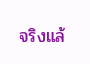จริงแล้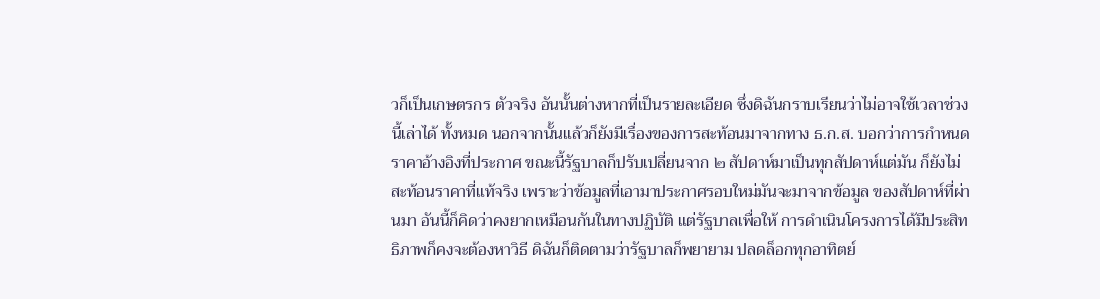วก็เป็นเกษตรกร ตัวจริง อันนั้นต่างหากที่เป็นรายละเอียด ซึ่งดิฉันกราบเรียนว่าไม่อาจใช้เวลาช่วงนี้เล่าได้ ทั้งหมด นอกจากนั้นแล้วก็ยังมีเรื่องของการสะท้อนมาจากทาง ธ.ก.ส. บอกว่าการกําหนด ราคาอ้างอิงที่ประกาศ ขณะนี้รัฐบาลก็ปรับเปลี่ยนจาก ๒ สัปดาห์มาเป็นทุกสัปดาห์แต่มัน ก็ยังไม่สะท้อนราคาที่แท้จริง เพราะว่าข้อมูลที่เอามาประกาศรอบใหม่มันจะมาจากข้อมูล ของสัปดาห์ที่ผ่านมา อันนี้ก็คิดว่าคงยากเหมือนกันในทางปฏิบัติ แต่รัฐบาลเพื่อให้ การดําเนินโครงการได้มีประสิทธิภาพก็คงจะต้องหาวิธี ดิฉันก็ติดตามว่ารัฐบาลก็พยายาม ปลดล็อกทุกอาทิตย์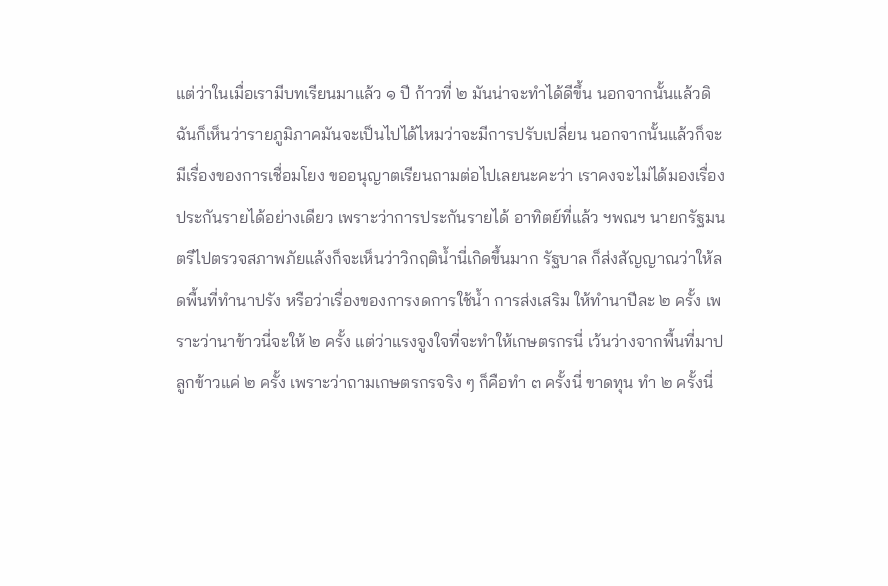แต่ว่าในเมื่อเรามีบทเรียนมาแล้ว ๑ ปี ก้าวที่ ๒ มันน่าจะทําได้ดีขึ้น นอกจากนั้นแล้วดิฉันก็เห็นว่ารายภูมิภาคมันจะเป็นไปได้ไหมว่าจะมีการปรับเปลี่ยน นอกจากนั้นแล้วก็จะมีเรื่องของการเชื่อมโยง ขออนุญาตเรียนถามต่อไปเลยนะคะว่า เราคงจะไม่ได้มองเรื่องประกันรายได้อย่างเดียว เพราะว่าการประกันรายได้ อาทิตย์ที่แล้ว ฯพณฯ นายกรัฐมนตรีไปตรวจสภาพภัยแล้งก็จะเห็นว่าวิกฤตินํ้านี่เกิดขึ้นมาก รัฐบาล ก็ส่งสัญญาณว่าให้ลดพื้นที่ทํานาปรัง หรือว่าเรื่องของการงดการใช้นํ้า การส่งเสริม ให้ทํานาปีละ ๒ ครั้ง เพราะว่านาข้าวนี่จะให้ ๒ ครั้ง แต่ว่าแรงจูงใจที่จะทําให้เกษตรกรนี่ เว้นว่างจากพื้นที่มาปลูกข้าวแค่ ๒ ครั้ง เพราะว่าถามเกษตรกรจริง ๆ ก็คือทํา ๓ ครั้งนี่ ขาดทุน ทํา ๒ ครั้งนี่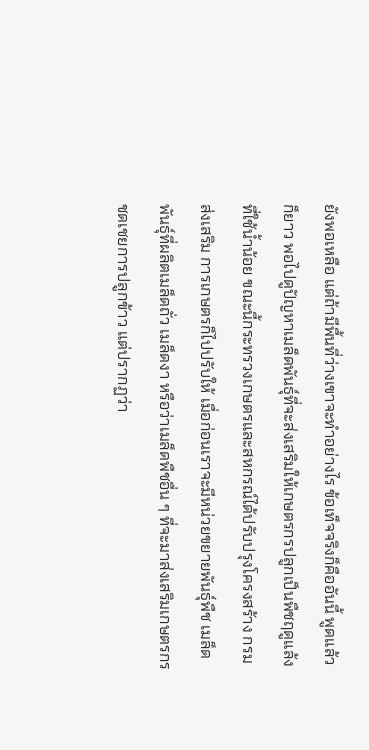ยังพอเหลือ แต่ถ้ามีพื้นที่ว่างเขาจะทําอย่างไร ข้อเท็จจริงก็คืออันนี้ พูดแล้วก็ยาว พอไปดูปัญหาเมล็ดพันธุ์ที่จะส่งเสริมให้เกษตรกรปลูกเป็นพืชฤดูแล้ง ที่ใช้นํ้าน้อย ขณะนี้กระทรวงเกษตรและสหกรณ์ได้ปรับปรุงโครงสร้าง กรมส่งเสริม การเกษตรก็ไปปรับให้ เมื่อก่อนเราจะมีหน่วยขยายพันธุ์พืช เมล็ดพันธุ์ที่ผลิตเมล็ดถั่ว เมล็ดงา หรือว่าเมล็ดพืชอื่น ๆ ที่จะมาส่งเสริมเกษตรกรชดเชยการปลูกข้าว แต่ปรากฏว่า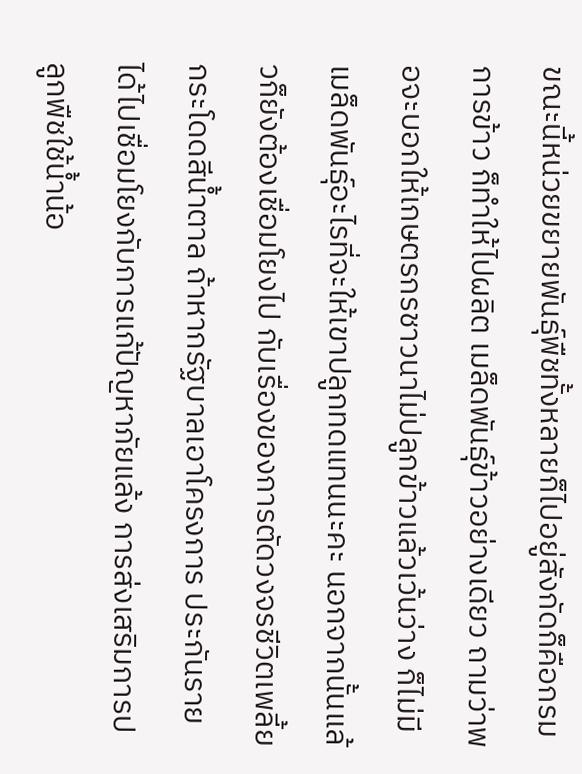ขณะนี้หน่วยขยายพันธุ์พืชทั้งหลายก็ไปอยู่สังกัดก็คือกรมการข้าว ก็ทําให้ไปผลิต เมล็ดพันธุ์ข้าวอย่างเดียว ถามว่าพอจะบอกให้เกษตรกรชาวนาไม่ปลูกข้าวแล้วเว้นว่าง ก็ไม่มีเมล็ดพันธุ์อะไรที่จะให้เขาปลูกทดแทนนะคะ นอกจากนั้นแล้วก็ยังต้องเชื่อมโยงไป กับเรื่องของการตัดวงจรชีวิตเพลี้ยกระโดดสีนํ้าตาล ถ้าหากรัฐบาลเอาโครงการ ประกันรายได้ไปเชื่อมโยงกับการแก้ปัญหาภัยแล้ง การส่งเสริมการปลูกพืชใช้นํ้าน้อ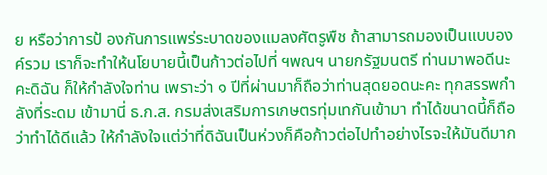ย หรือว่าการป้ องกันการแพร่ระบาดของแมลงศัตรูพืช ถ้าสามารถมองเป็นแบบองค์รวม เราก็จะทําให้นโยบายนี้เป็นก้าวต่อไปที่ ฯพณฯ นายกรัฐมนตรี ท่านมาพอดีนะคะดิฉัน ก็ให้กําลังใจท่าน เพราะว่า ๑ ปีที่ผ่านมาก็ถือว่าท่านสุดยอดนะคะ ทุกสรรพกําลังที่ระดม เข้ามานี่ ธ.ก.ส. กรมส่งเสริมการเกษตรทุ่มเทกันเข้ามา ทําได้ขนาดนี้ก็ถือว่าทําได้ดีแล้ว ให้กําลังใจแต่ว่าที่ดิฉันเป็นห่วงก็คือก้าวต่อไปทําอย่างไรจะให้มันดีมาก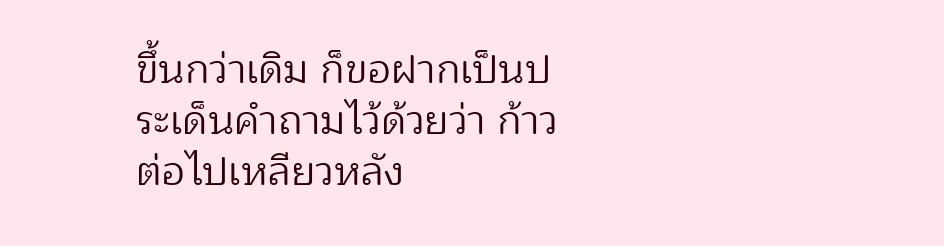ขึ้นกว่าเดิม ก็ขอฝากเป็นประเด็นคําถามไว้ด้วยว่า ก้าวต่อไปเหลียวหลัง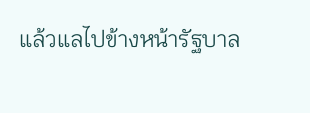แล้วแลไปข้างหน้ารัฐบาล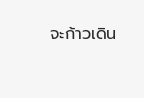จะก้าวเดิน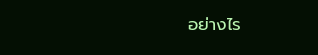อย่างไร